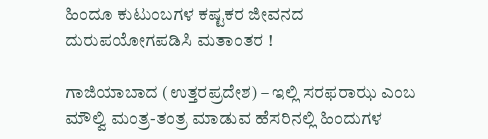ಹಿಂದೂ ಕುಟುಂಬಗಳ ಕಷ್ಟಕರ ಜೀವನದ ದುರುಪಯೋಗಪಡಿಸಿ ಮತಾಂತರ !

ಗಾಜಿಯಾಬಾದ (ಉತ್ತರಪ್ರದೇಶ) – ಇಲ್ಲಿ ಸರಫರಾಝ ಎಂಬ ಮೌಲ್ವಿ ಮಂತ್ರ-ತಂತ್ರ ಮಾಡುವ ಹೆಸರಿನಲ್ಲಿ ಹಿಂದುಗಳ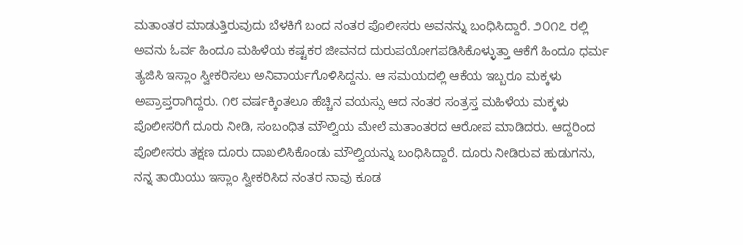ಮತಾಂತರ ಮಾಡುತ್ತಿರುವುದು ಬೆಳಕಿಗೆ ಬಂದ ನಂತರ ಪೊಲೀಸರು ಅವನನ್ನು ಬಂಧಿಸಿದ್ದಾರೆ. ೨೦೧೭ ರಲ್ಲಿ ಅವನು ಓರ್ವ ಹಿಂದೂ ಮಹಿಳೆಯ ಕಷ್ಟಕರ ಜೀವನದ ದುರುಪಯೋಗಪಡಿಸಿಕೊಳ್ಳುತ್ತಾ ಆಕೆಗೆ ಹಿಂದೂ ಧರ್ಮ ತ್ಯಜಿಸಿ ಇಸ್ಲಾಂ ಸ್ವೀಕರಿಸಲು ಅನಿವಾರ್ಯಗೊಳಿಸಿದ್ದನು. ಆ ಸಮಯದಲ್ಲಿ ಆಕೆಯ ಇಬ್ಬರೂ ಮಕ್ಕಳು ಅಪ್ರಾಪ್ತರಾಗಿದ್ದರು. ೧೮ ವರ್ಷಕ್ಕಿಂತಲೂ ಹೆಚ್ಚಿನ ವಯಸ್ಸು ಆದ ನಂತರ ಸಂತ್ರಸ್ತ ಮಹಿಳೆಯ ಮಕ್ಕಳು ಪೊಲೀಸರಿಗೆ ದೂರು ನೀಡಿ, ಸಂಬಂಧಿತ ಮೌಲ್ವಿಯ ಮೇಲೆ ಮತಾಂತರದ ಆರೋಪ ಮಾಡಿದರು. ಆದ್ದರಿಂದ ಪೊಲೀಸರು ತಕ್ಷಣ ದೂರು ದಾಖಲಿಸಿಕೊಂಡು ಮೌಲ್ವಿಯನ್ನು ಬಂಧಿಸಿದ್ದಾರೆ. ದೂರು ನೀಡಿರುವ ಹುಡುಗನು, ನನ್ನ ತಾಯಿಯು ಇಸ್ಲಾಂ ಸ್ವೀಕರಿಸಿದ ನಂತರ ನಾವು ಕೂಡ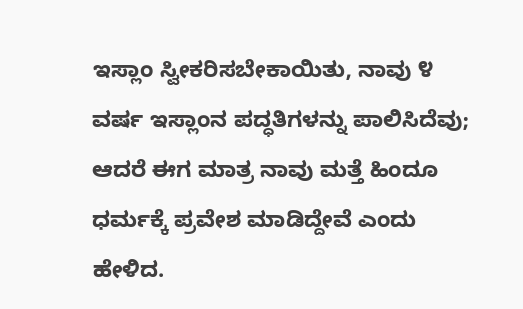ಇಸ್ಲಾಂ ಸ್ವೀಕರಿಸಬೇಕಾಯಿತು, ನಾವು ೪ ವರ್ಷ ಇಸ್ಲಾಂನ ಪದ್ಧತಿಗಳನ್ನು ಪಾಲಿಸಿದೆವು; ಆದರೆ ಈಗ ಮಾತ್ರ ನಾವು ಮತ್ತೆ ಹಿಂದೂ ಧರ್ಮಕ್ಕೆ ಪ್ರವೇಶ ಮಾಡಿದ್ದೇವೆ ಎಂದು ಹೇಳಿದ.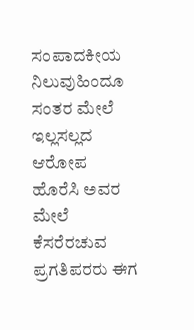ಸಂಪಾದಕೀಯ ನಿಲುವುಹಿಂದೂ ಸಂತರ ಮೇಲೆ ಇಲ್ಲಸಲ್ಲದ ಆರೋಪ ಹೊರೆಸಿ ಅವರ ಮೇಲೆ ಕೆಸರೆರಚುವ ಪ್ರಗತಿಪರರು ಈಗ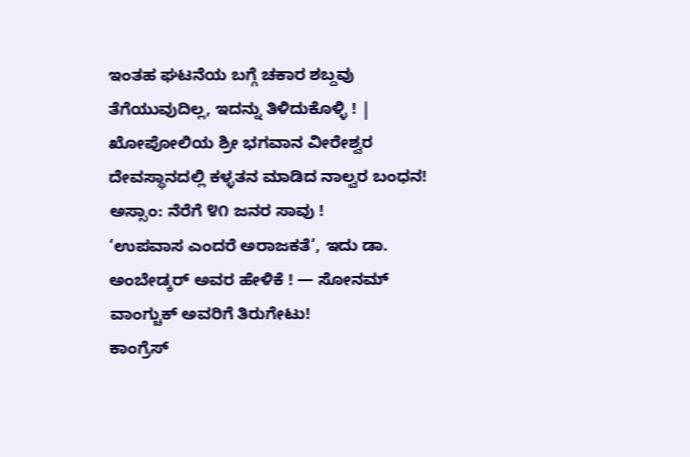ಇಂತಹ ಘಟನೆಯ ಬಗ್ಗೆ ಚಕಾರ ಶಬ್ದವು ತೆಗೆಯುವುದಿಲ್ಲ, ಇದನ್ನು ತಿಳಿದುಕೊಳ್ಳಿ ! |
ಖೋಪೋಲಿಯ ಶ್ರೀ ಭಗವಾನ ವೀರೇಶ್ವರ ದೇವಸ್ಥಾನದಲ್ಲಿ ಕಳ್ಳತನ ಮಾಡಿದ ನಾಲ್ವರ ಬಂಧನ!
ಅಸ್ಸಾಂ: ನೆರೆಗೆ ೪೧ ಜನರ ಸಾವು !
‘ಉಪವಾಸ ಎಂದರೆ ಅರಾಜಕತೆ’, ಇದು ಡಾ. ಅಂಬೇಡ್ಕರ್ ಅವರ ಹೇಳಿಕೆ ! — ಸೋನಮ್ ವಾಂಗ್ಚುಕ್ ಅವರಿಗೆ ತಿರುಗೇಟು!
ಕಾಂಗ್ರೆಸ್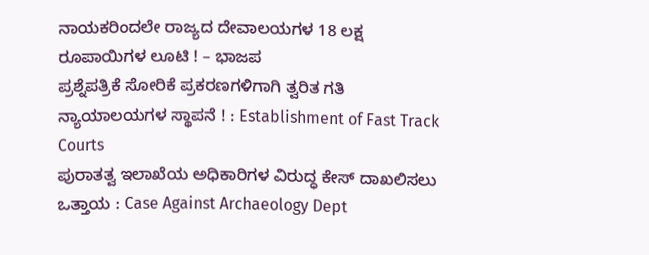ನಾಯಕರಿಂದಲೇ ರಾಜ್ಯದ ದೇವಾಲಯಗಳ 18 ಲಕ್ಷ ರೂಪಾಯಿಗಳ ಲೂಟಿ ! – ಭಾಜಪ
ಪ್ರಶ್ನೆಪತ್ರಿಕೆ ಸೋರಿಕೆ ಪ್ರಕರಣಗಳಿಗಾಗಿ ತ್ವರಿತ ಗತಿ ನ್ಯಾಯಾಲಯಗಳ ಸ್ಥಾಪನೆ ! : Establishment of Fast Track Courts
ಪುರಾತತ್ವ ಇಲಾಖೆಯ ಅಧಿಕಾರಿಗಳ ವಿರುದ್ಧ ಕೇಸ್ ದಾಖಲಿಸಲು ಒತ್ತಾಯ : Case Against Archaeology Dept